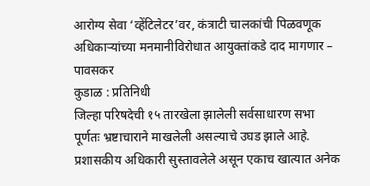आरोग्य सेवा ‘व्हेंटिलेटर’वर, कंत्राटी चालकांची पिळवणूक
अधिकाऱ्यांच्या मनमानीविरोधात आयुक्तांकडे दाद मागणार – पावसकर
कुडाळ : प्रतिनिधी
जिल्हा परिषदेची १५ तारखेला झालेली सर्वसाधारण सभा पूर्णतः भ्रष्टाचाराने माखलेली असल्याचे उघड झाले आहे. प्रशासकीय अधिकारी सुस्तावलेले असून एकाच खात्यात अनेक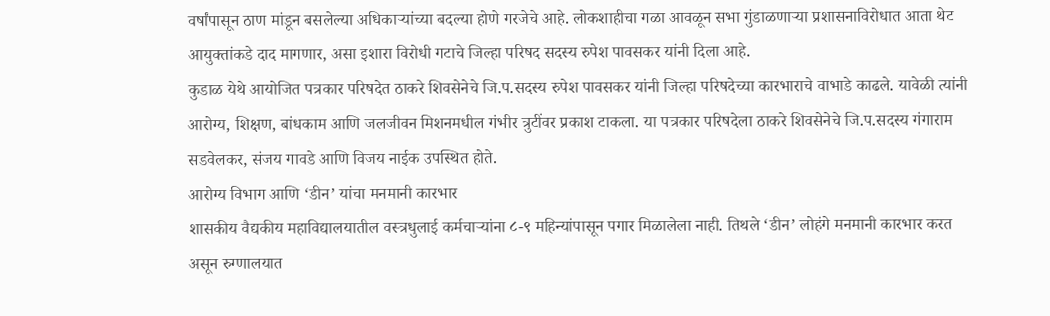वर्षांपासून ठाण मांडून बसलेल्या अधिकाऱ्यांच्या बदल्या होणे गरजेचे आहे. लोकशाहीचा गळा आवळून सभा गुंडाळणाऱ्या प्रशासनाविरोधात आता थेट आयुक्तांकडे दाद मागणार, असा इशारा विरोधी गटाचे जिल्हा परिषद सदस्य रुपेश पावसकर यांनी दिला आहे.
कुडाळ येथे आयोजित पत्रकार परिषदेत ठाकरे शिवसेनेचे जि.प.सदस्य रुपेश पावसकर यांनी जिल्हा परिषदेच्या कारभाराचे वाभाडे काढले. यावेळी त्यांनी आरोग्य, शिक्षण, बांधकाम आणि जलजीवन मिशनमधील गंभीर त्रुटींवर प्रकाश टाकला. या पत्रकार परिषदेला ठाकरे शिवसेनेचे जि.प.सदस्य गंगाराम सडवेलकर, संजय गावडे आणि विजय नाईक उपस्थित होते.
आरोग्य विभाग आणि ‘डीन’ यांचा मनमानी कारभार
शासकीय वैद्यकीय महाविद्यालयातील वस्त्रधुलाई कर्मचाऱ्यांना ८-९ महिन्यांपासून पगार मिळालेला नाही. तिथले ‘डीन’ लोहंगे मनमानी कारभार करत असून रुग्णालयात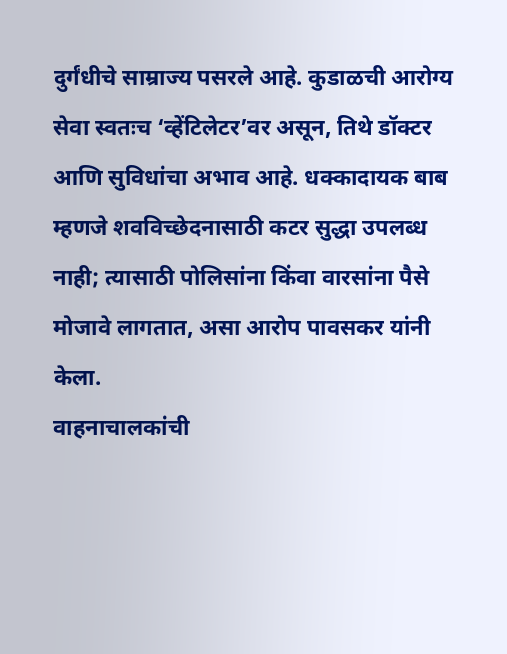दुर्गंधीचे साम्राज्य पसरले आहे. कुडाळची आरोग्य सेवा स्वतःच ‘व्हेंटिलेटर’वर असून, तिथे डॉक्टर आणि सुविधांचा अभाव आहे. धक्कादायक बाब म्हणजे शवविच्छेदनासाठी कटर सुद्धा उपलब्ध नाही; त्यासाठी पोलिसांना किंवा वारसांना पैसे मोजावे लागतात, असा आरोप पावसकर यांनी केला.
वाहनाचालकांची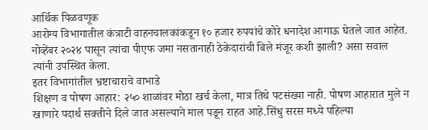आर्थिक पिळवणूक
आरोग्य विभागातील कंत्राटी वाहनचालकांकडून १० हजार रुपयांचे कोरे धनादेश आगाऊ घेतले जात आहेत. नोव्हेंबर २०२४ पासून त्यांचा पीएफ जमा नसतानाही ठेकेदारांची बिले मंजूर कशी झाली? असा सवाल त्यांनी उपस्थित केला.
इतर विभागांतील भ्रष्टाचाराचे वाभाडे
शिक्षण व पोषण आहार: २५० शाळांवर मोठा खर्च केला, मात्र तिथे पटसंख्या नाही. पोषण आहारात मुले न खाणारे पदार्थ सक्तीने दिले जात असल्याने माल पडून राहत आहे.सिंधु सरस मध्ये पहिल्या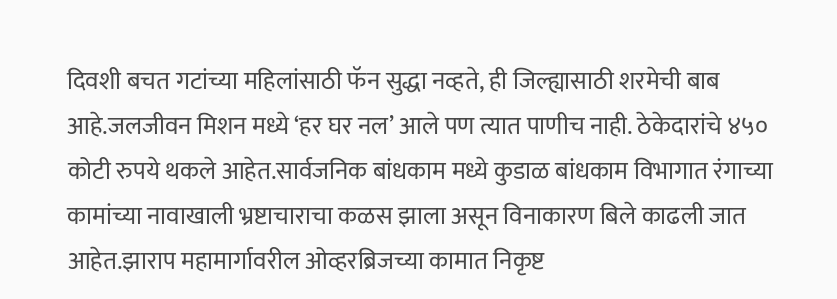दिवशी बचत गटांच्या महिलांसाठी फॅन सुद्धा नव्हते, ही जिल्ह्यासाठी शरमेची बाब आहे.जलजीवन मिशन मध्ये ‘हर घर नल’ आले पण त्यात पाणीच नाही. ठेकेदारांचे ४५० कोटी रुपये थकले आहेत.सार्वजनिक बांधकाम मध्ये कुडाळ बांधकाम विभागात रंगाच्या कामांच्या नावाखाली भ्रष्टाचाराचा कळस झाला असून विनाकारण बिले काढली जात आहेत.झाराप महामार्गावरील ओव्हरब्रिजच्या कामात निकृष्ट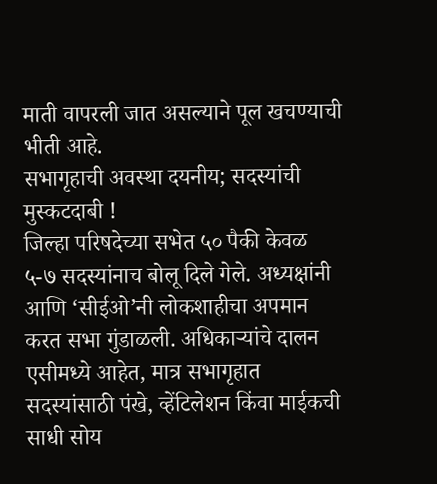माती वापरली जात असल्याने पूल खचण्याची भीती आहे.
सभागृहाची अवस्था दयनीय; सदस्यांची मुस्कटदाबी !
जिल्हा परिषदेच्या सभेत ५० पैकी केवळ ५-७ सदस्यांनाच बोलू दिले गेले. अध्यक्षांनी आणि ‘सीईओ’नी लोकशाहीचा अपमान करत सभा गुंडाळली. अधिकाऱ्यांचे दालन एसीमध्ये आहेत, मात्र सभागृहात सदस्यांसाठी पंखे, व्हेंटिलेशन किंवा माईकची साधी सोय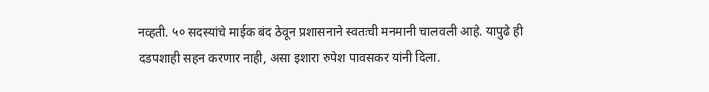नव्हती. ५० सदस्यांचे माईक बंद ठेवून प्रशासनाने स्वतःची मनमानी चालवली आहे. यापुढे ही दडपशाही सहन करणार नाही, असा इशारा रुपेश पावसकर यांनी दिला.